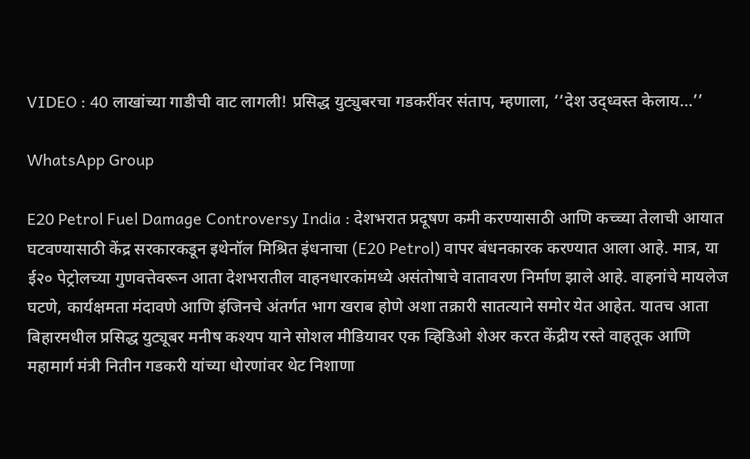VIDEO : 40 लाखांच्या गाडीची वाट लागली! प्रसिद्ध युट्युबरचा गडकरींवर संताप, म्हणाला, ‘‘देश उद्ध्वस्त केलाय…’’

WhatsApp Group

E20 Petrol Fuel Damage Controversy India : देशभरात प्रदूषण कमी करण्यासाठी आणि कच्च्या तेलाची आयात घटवण्यासाठी केंद्र सरकारकडून इथेनॉल मिश्रित इंधनाचा (E20 Petrol) वापर बंधनकारक करण्यात आला आहे. मात्र, या ई२० पेट्रोलच्या गुणवत्तेवरून आता देशभरातील वाहनधारकांमध्ये असंतोषाचे वातावरण निर्माण झाले आहे. वाहनांचे मायलेज घटणे, कार्यक्षमता मंदावणे आणि इंजिनचे अंतर्गत भाग खराब होणे अशा तक्रारी सातत्याने समोर येत आहेत. यातच आता बिहारमधील प्रसिद्ध युट्यूबर मनीष कश्यप याने सोशल मीडियावर एक व्हिडिओ शेअर करत केंद्रीय रस्ते वाहतूक आणि महामार्ग मंत्री नितीन गडकरी यांच्या धोरणांवर थेट निशाणा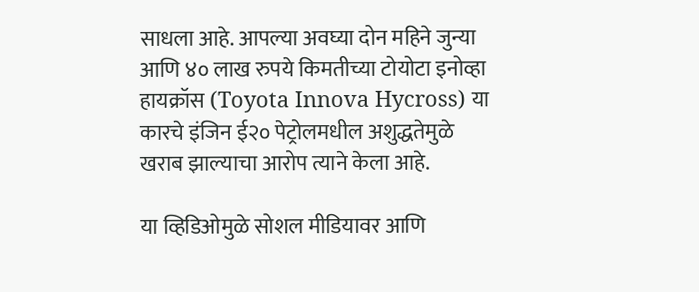साधला आहे. आपल्या अवघ्या दोन महिने जुन्या आणि ४० लाख रुपये किमतीच्या टोयोटा इनोव्हा हायक्रॉस (Toyota Innova Hycross) या कारचे इंजिन ई२० पेट्रोलमधील अशुद्धतेमुळे खराब झाल्याचा आरोप त्याने केला आहे.

या व्हिडिओमुळे सोशल मीडियावर आणि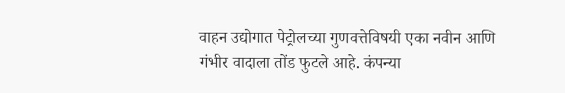वाहन उद्योगात पेट्रोलच्या गुणवत्तेविषयी एका नवीन आणि गंभीर वादाला तोंड फुटले आहे. कंपन्या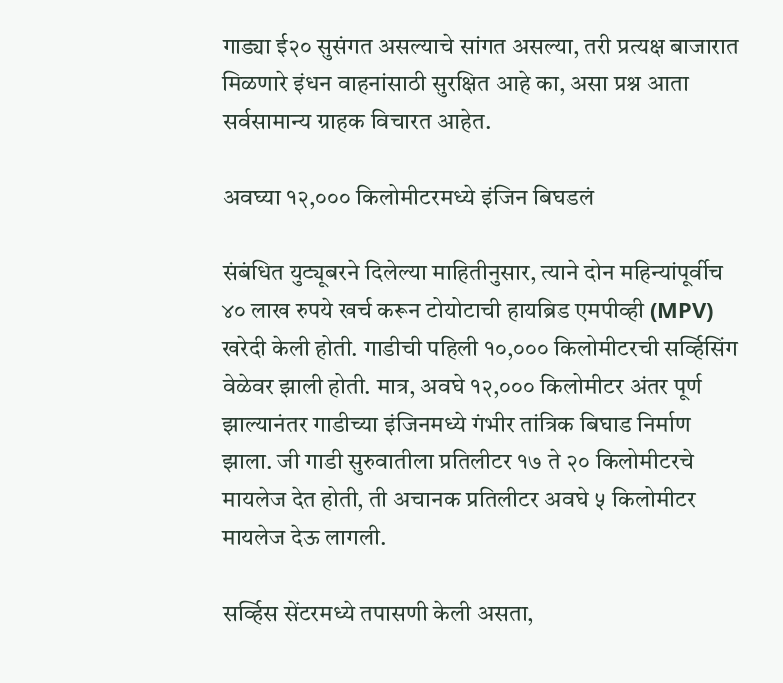गाड्या ई२० सुसंगत असल्याचे सांगत असल्या, तरी प्रत्यक्ष बाजारात मिळणारे इंधन वाहनांसाठी सुरक्षित आहे का, असा प्रश्न आता सर्वसामान्य ग्राहक विचारत आहेत.

अवघ्या १२,००० किलोमीटरमध्ये इंजिन बिघडलं

संबंधित युट्यूबरने दिलेल्या माहितीनुसार, त्याने दोन महिन्यांपूर्वीच ४० लाख रुपये खर्च करून टोयोटाची हायब्रिड एमपीव्ही (MPV) खरेदी केली होती. गाडीची पहिली १०,००० किलोमीटरची सर्व्हिसिंग वेळेवर झाली होती. मात्र, अवघे १२,००० किलोमीटर अंतर पूर्ण झाल्यानंतर गाडीच्या इंजिनमध्ये गंभीर तांत्रिक बिघाड निर्माण झाला. जी गाडी सुरुवातीला प्रतिलीटर १७ ते २० किलोमीटरचे मायलेज देत होती, ती अचानक प्रतिलीटर अवघे ५ किलोमीटर मायलेज देऊ लागली.

सर्व्हिस सेंटरमध्ये तपासणी केली असता,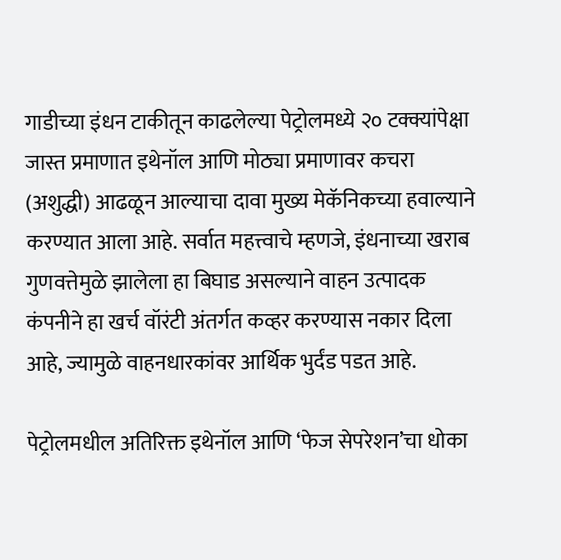गाडीच्या इंधन टाकीतून काढलेल्या पेट्रोलमध्ये २० टक्क्यांपेक्षा जास्त प्रमाणात इथेनॉल आणि मोठ्या प्रमाणावर कचरा (अशुद्धी) आढळून आल्याचा दावा मुख्य मेकॅनिकच्या हवाल्याने करण्यात आला आहे. सर्वात महत्त्वाचे म्हणजे, इंधनाच्या खराब गुणवत्तेमुळे झालेला हा बिघाड असल्याने वाहन उत्पादक कंपनीने हा खर्च वॉरंटी अंतर्गत कव्हर करण्यास नकार दिला आहे, ज्यामुळे वाहनधारकांवर आर्थिक भुर्दंड पडत आहे.

पेट्रोलमधील अतिरिक्त इथेनॉल आणि ‘फेज सेपरेशन’चा धोका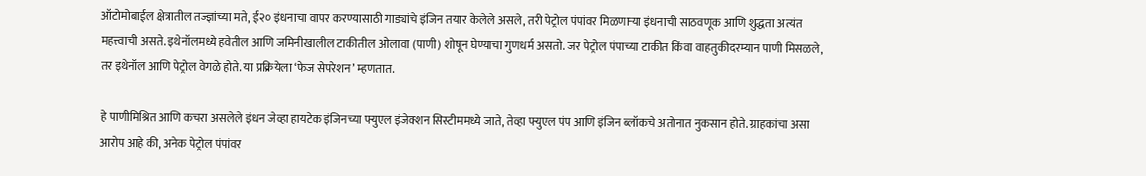ऑटोमोबाईल क्षेत्रातील तज्ज्ञांच्या मते, ई२० इंधनाचा वापर करण्यासाठी गाड्यांचे इंजिन तयार केलेले असले, तरी पेट्रोल पंपांवर मिळणाऱ्या इंधनाची साठवणूक आणि शुद्धता अत्यंत महत्त्वाची असते. इथेनॉलमध्ये हवेतील आणि जमिनीखालील टाकीतील ओलावा (पाणी) शोषून घेण्याचा गुणधर्म असतो. जर पेट्रोल पंपाच्या टाकीत किंवा वाहतुकीदरम्यान पाणी मिसळले, तर इथेनॉल आणि पेट्रोल वेगळे होते. या प्रक्रियेला ‘फेज सेपरेशन’ म्हणतात.

हे पाणीमिश्रित आणि कचरा असलेले इंधन जेव्हा हायटेक इंजिनच्या फ्युएल इंजेक्शन सिस्टीममध्ये जाते, तेव्हा फ्युएल पंप आणि इंजिन ब्लॉकचे अतोनात नुकसान होते. ग्राहकांचा असा आरोप आहे की, अनेक पेट्रोल पंपांवर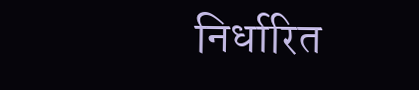निर्धारित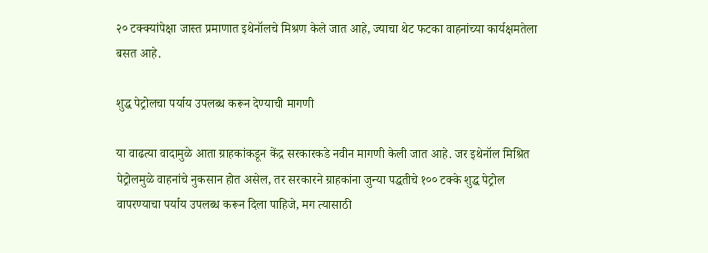२० टक्क्यांपेक्षा जास्त प्रमाणात इथेनॉलचे मिश्रण केले जात आहे, ज्याचा थेट फटका वाहनांच्या कार्यक्षमतेला बसत आहे.

शुद्ध पेट्रोलचा पर्याय उपलब्ध करून देण्याची मागणी

या वाढत्या वादामुळे आता ग्राहकांकडून केंद्र सरकारकडे नवीन मागणी केली जात आहे. जर इथेनॉल मिश्रित पेट्रोलमुळे वाहनांचे नुकसान होत असेल, तर सरकारने ग्राहकांना जुन्या पद्धतीचे १०० टक्के शुद्ध पेट्रोल वापरण्याचा पर्याय उपलब्ध करून दिला पाहिजे, मग त्यासाठी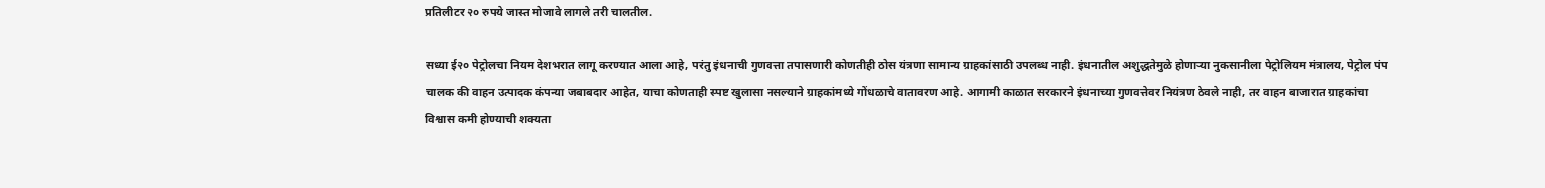प्रतिलीटर २० रुपये जास्त मोजावे लागले तरी चालतील.

सध्या ई२० पेट्रोलचा नियम देशभरात लागू करण्यात आला आहे, परंतु इंधनाची गुणवत्ता तपासणारी कोणतीही ठोस यंत्रणा सामान्य ग्राहकांसाठी उपलब्ध नाही. इंधनातील अशुद्धतेमुळे होणाऱ्या नुकसानीला पेट्रोलियम मंत्रालय, पेट्रोल पंप चालक की वाहन उत्पादक कंपन्या जबाबदार आहेत, याचा कोणताही स्पष्ट खुलासा नसल्याने ग्राहकांमध्ये गोंधळाचे वातावरण आहे. आगामी काळात सरकारने इंधनाच्या गुणवत्तेवर नियंत्रण ठेवले नाही, तर वाहन बाजारात ग्राहकांचा विश्वास कमी होण्याची शक्यता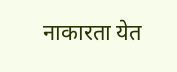नाकारता येत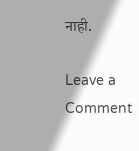नाही.

Leave a Comment